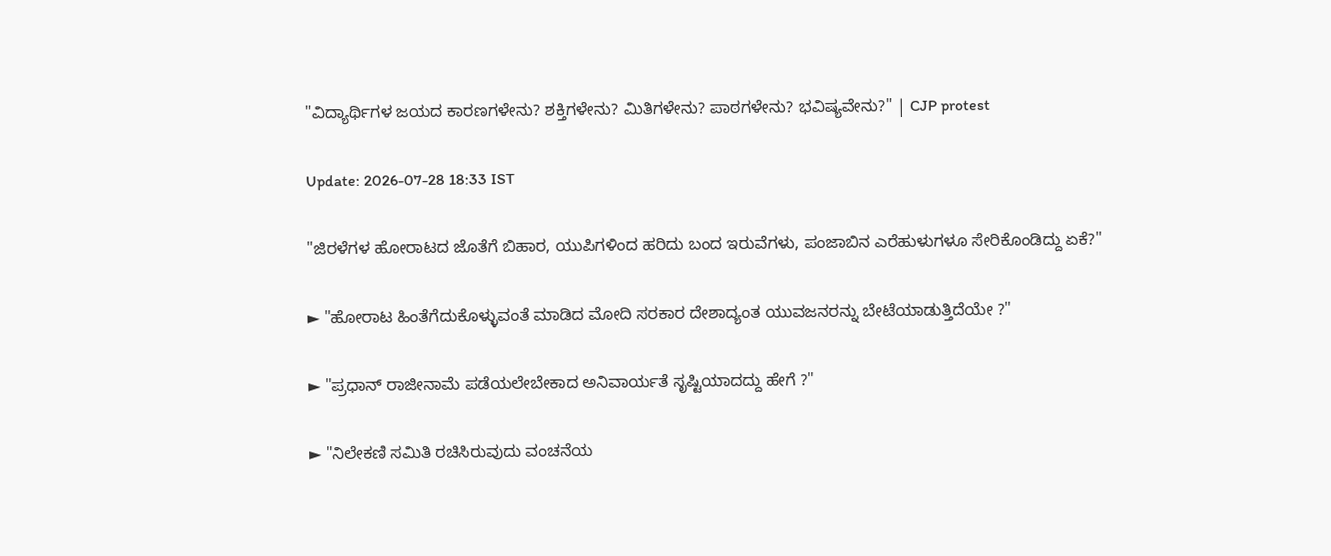"ವಿದ್ಯಾರ್ಥಿಗಳ ಜಯದ ಕಾರಣಗಳೇನು? ಶಕ್ತಿಗಳೇನು? ಮಿತಿಗಳೇನು? ಪಾಠಗಳೇನು? ಭವಿಷ್ಯವೇನು?" | CJP protest

Update: 2026-07-28 18:33 IST

"ಜಿರಳೆಗಳ ಹೋರಾಟದ ಜೊತೆಗೆ ಬಿಹಾರ, ಯುಪಿಗಳಿಂದ ಹರಿದು ಬಂದ ಇರುವೆಗಳು, ಪಂಜಾಬಿನ ಎರೆಹುಳುಗಳೂ ಸೇರಿಕೊಂಡಿದ್ದು ಏಕೆ?"

► "ಹೋರಾಟ ಹಿಂತೆಗೆದುಕೊಳ್ಳುವಂತೆ ಮಾಡಿದ ಮೋದಿ ಸರಕಾರ ದೇಶಾದ್ಯಂತ ಯುವಜನರನ್ನು ಬೇಟೆಯಾಡುತ್ತಿದೆಯೇ ?"

► "ಪ್ರಧಾನ್ ರಾಜೀನಾಮೆ ಪಡೆಯಲೇಬೇಕಾದ ಅನಿವಾರ್ಯತೆ ಸೃಷ್ಟಿಯಾದದ್ದು ಹೇಗೆ ?"

► "ನಿಲೇಕಣಿ ಸಮಿತಿ ರಚಿಸಿರುವುದು ವಂಚನೆಯ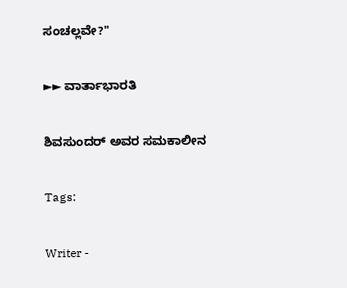ಸಂಚಲ್ಲವೇ?"

►► ವಾರ್ತಾಭಾರತಿ

ಶಿವಸುಂದರ್ ಅವರ ಸಮಕಾಲೀನ

Tags:

Writer -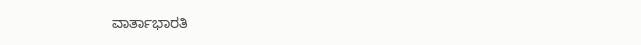ವಾರ್ತಾಭಾರತಿ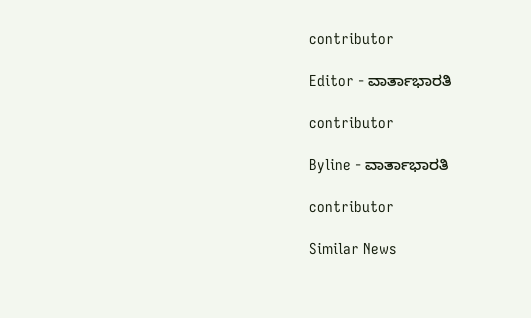contributor

Editor - ವಾರ್ತಾಭಾರತಿ

contributor

Byline - ವಾರ್ತಾಭಾರತಿ

contributor

Similar News